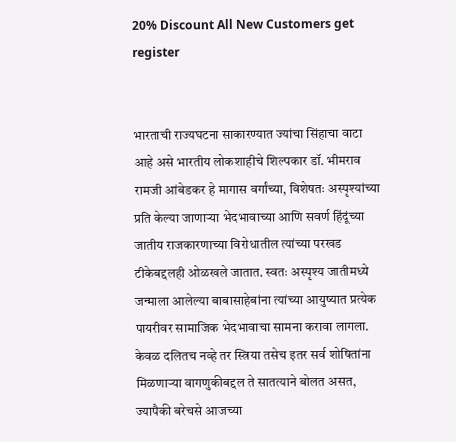20% Discount All New Customers get register


भारताची राज्यघटना साकारण्यात ज्यांचा सिंहाचा वाटा आहे असे भारतीय लोकशाहीचे शिल्पकार डॉ. भीमराव रामजी आंबेडकर हे मागास वर्गांच्या, विशेषतः अस्पृश्यांच्या प्रति केल्या जाणाऱ्या भेदभावाच्या आणि सवर्ण हिंदूंच्या जातीय राजकारणाच्या विरोधातील त्यांच्या परखड टीकेबद्दलही ओळखले जातात. स्वतः अस्पृश्य जातीमध्ये जन्माला आलेल्या बाबासाहेबांना त्यांच्या आयुष्यात प्रत्येक पायरीवर सामाजिक भेदभावाचा सामना करावा लागला. केवळ दलितच नव्हे तर स्त्रिया तसेच इतर सर्व शोषितांना मिळणाऱ्या वागणुकीबद्दल ते सातत्याने बोलत असत, ज्यापैकी बरेचसे आजच्या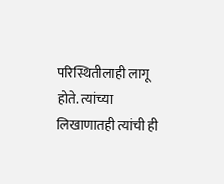परिस्थितीलाही लागू होते. त्यांच्या लिखाणातही त्यांची ही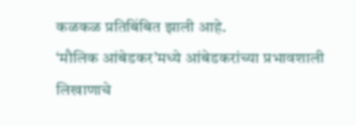कळकळ प्रतिबिंबित झाली आहे.
‘मौलिक आंबेडकर’मध्ये आंबेडकरांच्या प्रभावशाली लिखाणाचे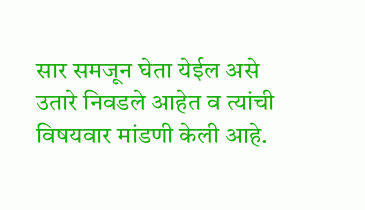सार समजून घेता येईल असे उतारे निवडले आहेत व त्यांची विषयवार मांडणी केली आहे.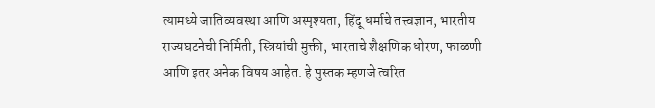त्यामध्ये जातिव्यवस्था आणि अस्पृश्यता, हिंदू धर्माचे तत्त्वज्ञान, भारतीय राज्यघटनेची निर्मिती, स्त्रियांची मुक्ती, भारताचे शैक्षणिक धोरण, फाळणी आणि इतर अनेक विषय आहेत. हे पुस्तक म्हणजे त्वरित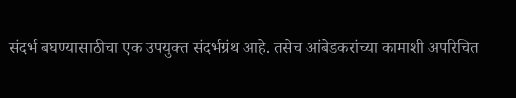संदर्भ बघण्यासाठीचा एक उपयुक्त संदर्भग्रंथ आहे. तसेच आंबेडकरांच्या कामाशी अपरिचित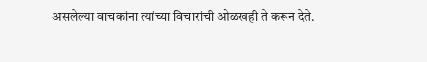असलेल्या वाचकांना त्यांच्या विचारांची ओळखही ते करून देते.